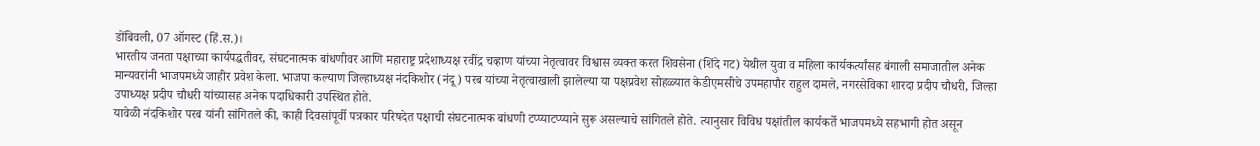डोंबिवली, 07 ऑगस्ट (हिं.स.)।
भारतीय जनता पक्षाच्या कार्यपद्धतीवर, संघटनात्मक बांधणीवर आणि महाराष्ट्र प्रदेशाध्यक्ष रवींद्र चव्हाण यांच्या नेतृत्वावर विश्वास व्यक्त करत शिवसेना (शिंदे गट) येथील युवा व महिला कार्यकर्त्यांसह बंगाली समाजातील अनेक मान्यवरांनी भाजपमध्ये जाहीर प्रवेश केला. भाजपा कल्याण जिल्हाध्यक्ष नंदकिशोर (नंदू) परब यांच्या नेतृत्वाखाली झालेल्या या पक्षप्रवेश सोहळ्यात केडीएमसीचे उपमहापौर राहुल दामले, नगरसेविका शारदा प्रदीप चौधरी, जिल्हा उपाध्यक्ष प्रदीप चौधरी यांच्यासह अनेक पदाधिकारी उपस्थित होते.
यावेळी नंदकिशोर परब यांनी सांगितले की, काही दिवसांपूर्वी पत्रकार परिषदेत पक्षाची संघटनात्मक बांधणी टप्प्याटप्प्याने सुरू असल्याचे सांगितले होते. त्यानुसार विविध पक्षांतील कार्यकर्ते भाजपमध्ये सहभागी होत असून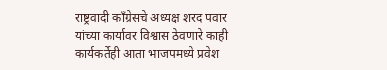राष्ट्रवादी काँग्रेसचे अध्यक्ष शरद पवार यांच्या कार्यावर विश्वास ठेवणारे काही कार्यकर्तेही आता भाजपमध्ये प्रवेश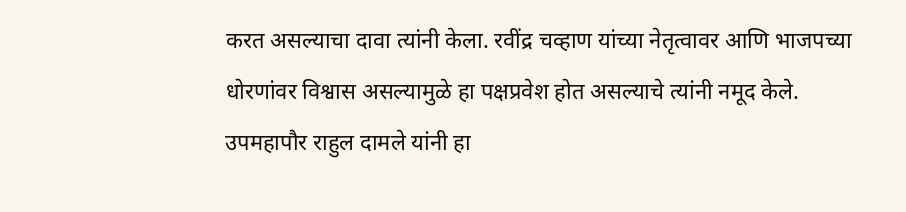करत असल्याचा दावा त्यांनी केला. रवींद्र चव्हाण यांच्या नेतृत्वावर आणि भाजपच्या धोरणांवर विश्वास असल्यामुळे हा पक्षप्रवेश होत असल्याचे त्यांनी नमूद केले.
उपमहापौर राहुल दामले यांनी हा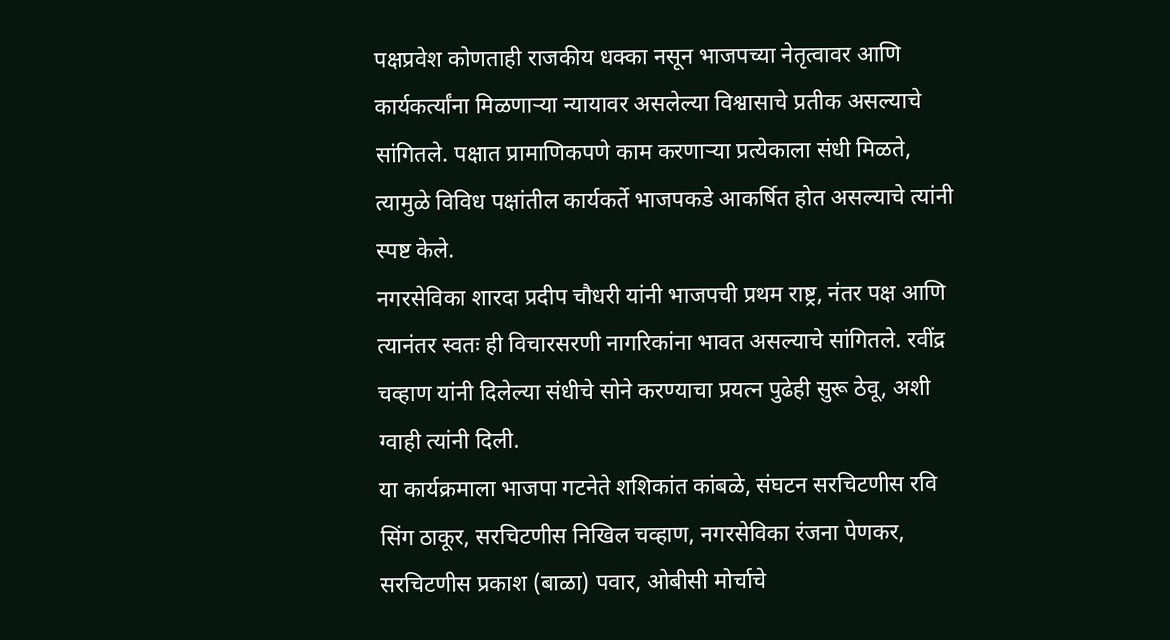पक्षप्रवेश कोणताही राजकीय धक्का नसून भाजपच्या नेतृत्वावर आणि कार्यकर्त्यांना मिळणाऱ्या न्यायावर असलेल्या विश्वासाचे प्रतीक असल्याचे सांगितले. पक्षात प्रामाणिकपणे काम करणाऱ्या प्रत्येकाला संधी मिळते, त्यामुळे विविध पक्षांतील कार्यकर्ते भाजपकडे आकर्षित होत असल्याचे त्यांनी स्पष्ट केले.
नगरसेविका शारदा प्रदीप चौधरी यांनी भाजपची प्रथम राष्ट्र, नंतर पक्ष आणि त्यानंतर स्वतः ही विचारसरणी नागरिकांना भावत असल्याचे सांगितले. रवींद्र चव्हाण यांनी दिलेल्या संधीचे सोने करण्याचा प्रयत्न पुढेही सुरू ठेवू, अशी ग्वाही त्यांनी दिली.
या कार्यक्रमाला भाजपा गटनेते शशिकांत कांबळे, संघटन सरचिटणीस रवि सिंग ठाकूर, सरचिटणीस निखिल चव्हाण, नगरसेविका रंजना पेणकर, सरचिटणीस प्रकाश (बाळा) पवार, ओबीसी मोर्चाचे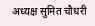अध्यक्ष सुमित चौधरी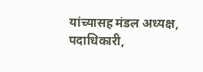यांच्यासह मंडल अध्यक्ष, पदाधिकारी,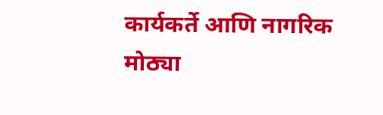कार्यकर्ते आणि नागरिक मोठ्या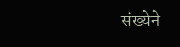संख्येने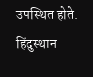उपस्थित होते.
हिंदुस्थान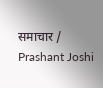समाचार / Prashant Joshi